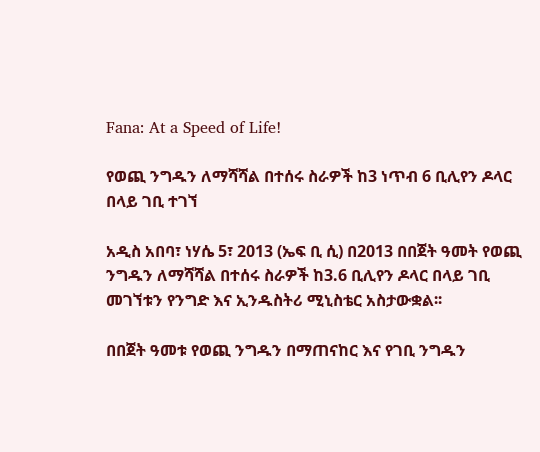Fana: At a Speed of Life!

የወጪ ንግዱን ለማሻሻል በተሰሩ ስራዎች ከ3 ነጥብ 6 ቢሊየን ዶላር በላይ ገቢ ተገኘ

አዲስ አበባ፣ ነሃሴ 5፣ 2013 (ኤፍ ቢ ሲ) በ2013 በበጀት ዓመት የወጪ ንግዱን ለማሻሻል በተሰሩ ስራዎች ከ3.6 ቢሊየን ዶላር በላይ ገቢ መገኘቱን የንግድ እና ኢንዱስትሪ ሚኒስቴር አስታውቋል፡፡

በበጀት ዓመቱ የወጪ ንግዱን በማጠናከር እና የገቢ ንግዱን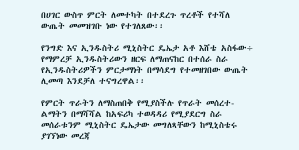በሀገር ውስጥ ምርት ለመተካት በተደረጉ ጥረቶች የተሻለ ውጤት መመዝገቡ ነው የተገለጸው፡፡

የንግድ እና ኢንዱስትሪ ሚኒስትር ዴኤታ አቶ እሸቴ አስፋው÷ የማምረቻ ኢንዱስትሪውን ዘርፍ ለማጠናከር በተሰራ ስራ የኢንዱስትሪዎችን ምርታማነት በማሳደግ የተመዘገበው ውጤት ሊመጣ እንደቻለ ተናግረዋል፡፡

የምርት ጥራትን ለማስጠበቅ የሚያስችሉ የጥራት መሰረተ-ልማትን በማሻሻል ከአፍሪካ ተወዳዳሪ የሚያደርግ ስራ መሰራቱንም ሚኒስትር ዴኤታው መግለጻቸውን ከሚኒስቴሩ ያገኘነው መረጃ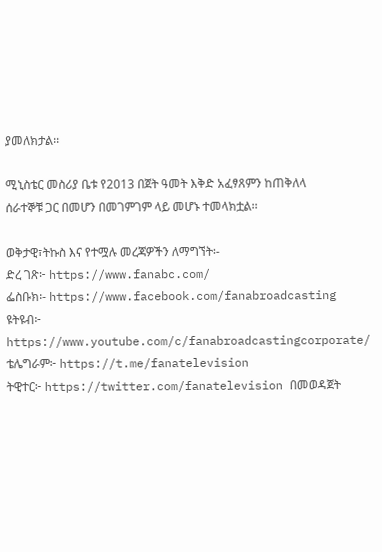ያመለክታል፡፡

ሚኒስቴር መስሪያ ቤቱ የ2013 በጀት ዓመት እቅድ አፈፃጸምን ከጠቅለላ ሰራተኞቹ ጋር በመሆን በመገምገም ላይ መሆኑ ተመላክቷል፡፡

ወቅታዊ፣ትኩስ እና የተሟሉ መረጃዎችን ለማግኘት፡-
ድረ ገጽ፦ https://www.fanabc.com/
ፌስቡክ፡- https://www.facebook.com/fanabroadcasting
ዩትዩብ፦ https://www.youtube.com/c/fanabroadcastingcorporate/
ቴሌግራም፦ https://t.me/fanatelevision
ትዊተር፦ https://twitter.com/fanatelevision በመወዳጀት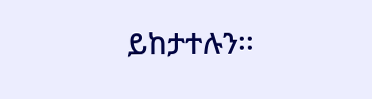ይከታተሉን፡፡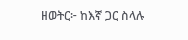ዘወትር፦ ከእኛ ጋር ስላሉ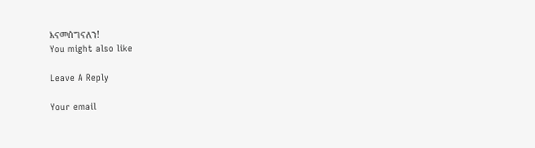እናመሰግናለን!
You might also like

Leave A Reply

Your email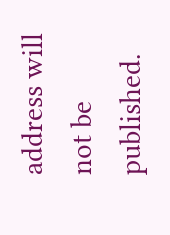address will not be published.